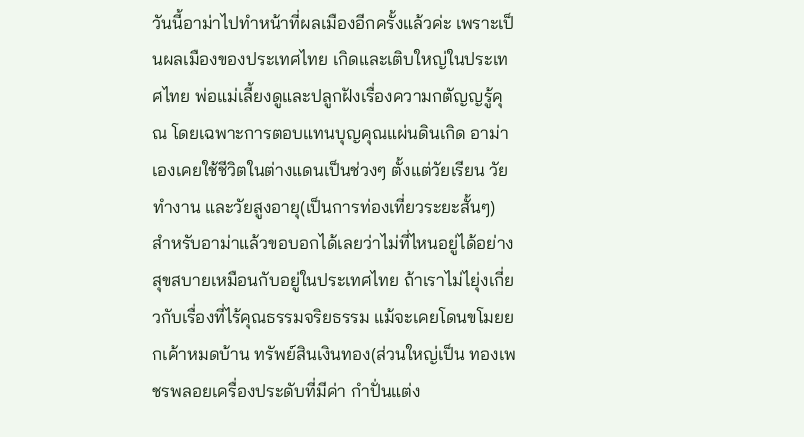วันนี้อาม่าไปทำหน้าที่ผลเมืองอีกครั้งแล้วค่ะ เพราะเป็นผลเมืองของประเทศไทย เกิดและเติบใหญ่ในประเทศไทย พ่อแม่เลี้ยงดูและปลูกฝังเรื่องความกตัญญรู้คุณ โดยเฉพาะการตอบแทนบุญคุณแผ่นดินเกิด อาม่าเองเคยใช้ชีวิตในต่างแดนเป็นช่วงๆ ตั้งแต่วัยเรียน วัยทำงาน และวัยสูงอายุ(เป็นการท่องเที่ยวระยะสั้นๆ) สำหรับอาม่าแล้วขอบอกได้เลยว่าไม่ที่ไหนอยู่ได้อย่างสุขสบายเหมือนกับอยู่ในประเทศไทย ถ้าเราไม่ไยุ่งเกี่ยวกับเรื่องที่ไร้คุณธรรมจริยธรรม แม้จะเคยโดนขโมยยกเค้าหมดบ้าน ทรัพย์สินเงินทอง(ส่วนใหญ่เป็น ทองเพชรพลอยเครื่องประดับที่มีค่า กำปั่นแต่ง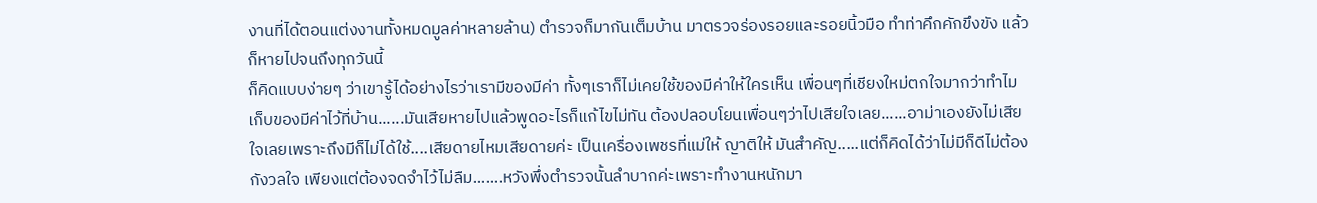งานที่ได้ตอนแต่งงานทั้งหมดมูลค่าหลายล้าน) ตำรวจก็มากันเต็มบ้าน มาตรวจร่องรอยและรอยนิ้วมือ ทำท่าคึกคักขึงขัง แล้วก็หายไปจนถึงทุกวันนี้
ก็คิดแบบง่ายๆ ว่าเขารู้ได้อย่างไรว่าเรามีของมีค่า ทั้งๆเราก็ไม่เคยใช้ของมีค่าให้ใครเห็น เพื่อนๆที่เชียงใหม่ตกใจมากว่าทำไมเก็บของมีค่าไว้ที่บ้าน......มันเสียหายไปแล้วพูดอะไรก็แก้ไขไม่ทัน ต้องปลอบโยนเพื่อนๆว่าไปเสียใจเลย......อาม่าเองยังไม่เสียใจเลยเพราะถึงมีก็ไม่ได้ใช้....เสียดายไหมเสียดายค่ะ เป็นเครื่องเพชรที่แม่ให้ ญาติให้ มันสำคัญ.....แต่ก็คิดได้ว่าไม่มีก็ดีไม่ต้องกังวลใจ เพียงแต่ต้องจดจำไว้ไม่ลืม.......หวังพึ่งตำรวจนั้นลำบากค่ะเพราะทำงานหนักมา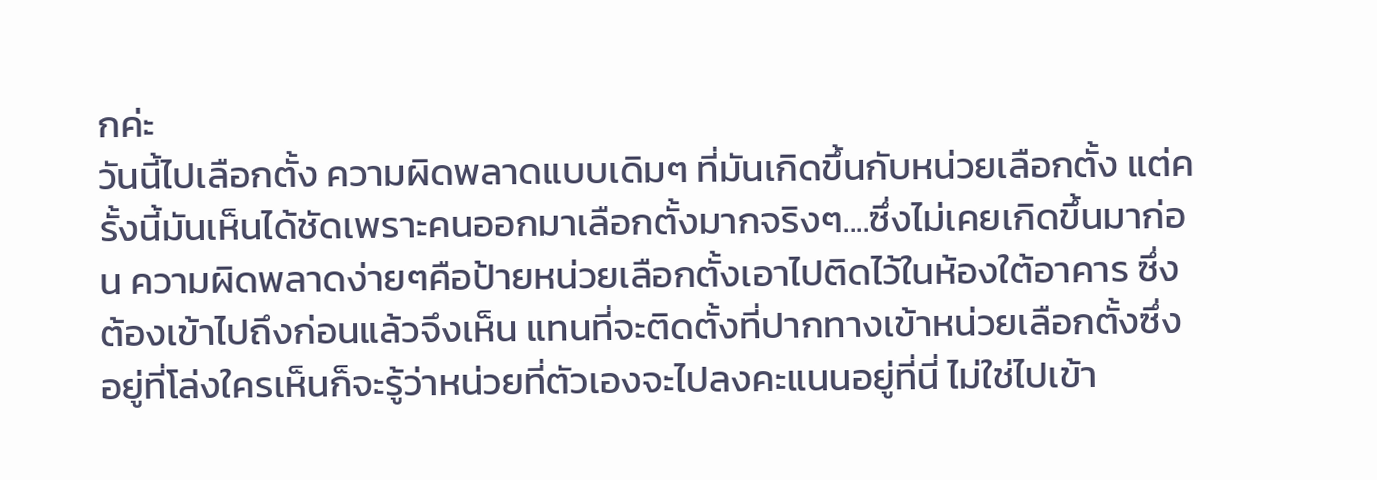กค่ะ
วันนี้ไปเลือกตั้ง ความผิดพลาดแบบเดิมๆ ที่มันเกิดขึ้นกับหน่วยเลือกตั้ง แต่ครั้งนี้มันเห็นได้ชัดเพราะคนออกมาเลือกตั้งมากจริงๆ....ซึ่งไม่เคยเกิดขึ้นมาก่อน ความผิดพลาดง่ายๆคือป้ายหน่วยเลือกตั้งเอาไปติดไว้ในห้องใต้อาคาร ซึ่งต้องเข้าไปถึงก่อนแล้วจึงเห็น แทนที่จะติดตั้งที่ปากทางเข้าหน่วยเลือกตั้งซึ่งอยู่ที่โล่งใครเห็นก็จะรู้ว่าหน่วยที่ตัวเองจะไปลงคะแนนอยู่ที่นี่ ไม่ใช่ไปเข้า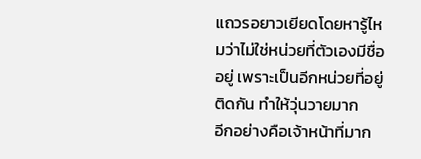แถวรอยาวเยียดโดยหารู้ไหมว่าไม่ใช่หน่วยที่ตัวเองมีชื่ออยู่ เพราะเป็นอีกหน่วยที่อยู่ติดกัน ทำให้วุ่นวายมาก
อีกอย่างคือเจ้าหน้าที่มาก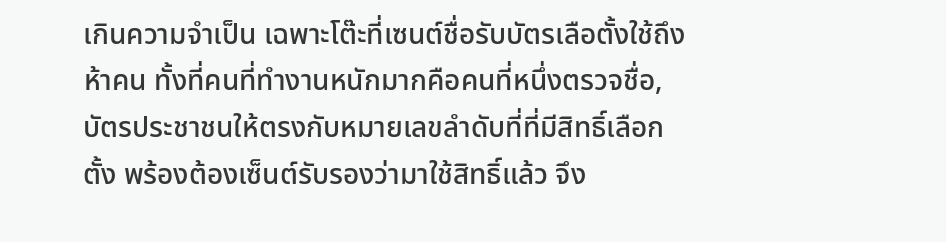เกินความจำเป็น เฉพาะโต๊ะที่เซนต์ชื่อรับบัตรเลือตั้งใช้ถึงห้าคน ทั้งที่คนที่ทำงานหนักมากคือคนที่หนึ่งตรวจชื่อ,บัตรประชาชนให้ตรงกับหมายเลขลำดับที่ที่มีสิทธิ์เลือกตั้ง พร้องต้องเซ็นต์รับรองว่ามาใช้สิทธิ์แล้ว จึง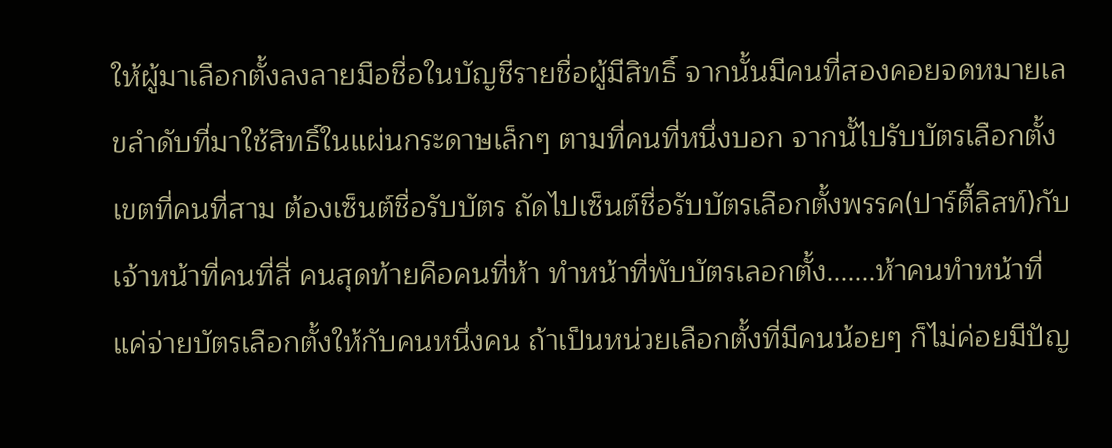ให้ผู้มาเลือกตั้งลงลายมือชื่อในบัญชีรายชื่อผู้มีสิทธิ์ จากนั้นมีคนที่สองคอยจดหมายเลขลำดับที่มาใช้สิทธิ์ในแผ่นกระดาษเล็กๆ ตามที่คนที่หนึ่งบอก จากนั้ไปรับบัตรเลือกตั้งเขตที่คนที่สาม ต้องเซ็นต์ชื่อรับบัตร ถัดไปเซ็นต์ชื่อรับบัตรเลือกตั้งพรรค(ปาร์ตี้ลิสท์)กับเจ้าหน้าที่คนที่สี่ คนสุดท้ายคือคนที่ห้า ทำหน้าที่พับบัตรเลอกตั้ง.......ห้าคนทำหน้าที่แค่จ่ายบัตรเลือกตั้งให้กับคนหนึ่งคน ถ้าเป็นหน่วยเลือกตั้งที่มีคนน้อยๆ ก็ไม่ค่อยมีปัญ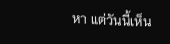หา แต่วันนี้เห็น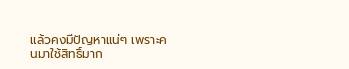แล้วคงมีปัญหาแน่ๆ เพราะคนมาใช้สิทธิ์มาก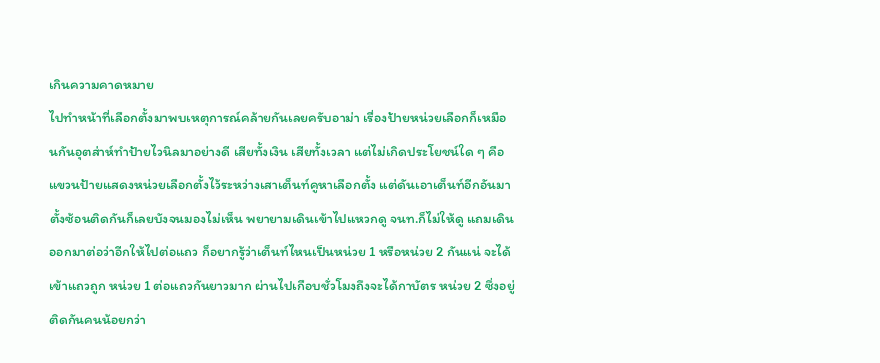เกินความคาดหมาย
ไปทำหน้าที่เลือกตั้งมาพบเหตุการณ์คล้ายกันเลยครับอาม่า เรื่องป้ายหน่วยเลือกก็เหมือนกันอุตส่าห์ทำป้ายไวนิลมาอย่างดี เสียทั้งเงิน เสียทั้งเวลา แต่ไม่เกิดประโยชน์ใด ๆ คือแขวนป้ายแสดงหน่วยเลือกตั้งไว้ระหว่างเสาเต็นท์คูหาเลือกตั้ง แต่ดันเอาเต็นท์อีกอันมาตั้งซ้อนติดกันก็เลยบังจนมองไม่เห็น พยายามเดินเข้าไปแหวกดู จนท.ก็ไม่ให้ดู แถมเดินออกมาต่อว่าอีกให้ไปต่อแถว ก็อยากรู้ว่าเต็นท์ไหนเป็นหน่วย 1 หรือหน่วย 2 กันแน่ จะได้เข้าแถวถูก หน่วย 1 ต่อแถวกันยาวมาก ผ่านไปเกือบชั่วโมงถึงจะได้กาบัตร หน่วย 2 ซึ่งอยู่ติดกันคนน้อยกว่า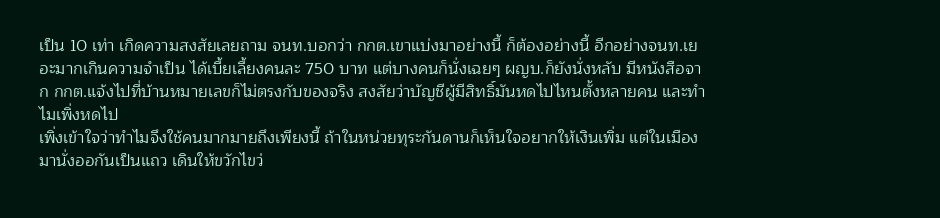เป็น 10 เท่า เกิดความสงสัยเลยถาม จนท.บอกว่า กกต.เขาแบ่งมาอย่างนี้ ก็ต้องอย่างนี้ อีกอย่างจนท.เยอะมากเกินความจำเป็น ได้เบี้ยเลี้ยงคนละ 750 บาท แต่บางคนก็นั่งเฉยๆ ผญบ.ก็ยังนั่งหลับ มีหนังสือจาก กกต.แจ้งไปที่บ้านหมายเลขก็ไม่ตรงกับของจริง สงสัยว่าบัญชีผู้มีสิทธิ์มันหดไปไหนตั้งหลายคน และทำไมเพิ่งหดไป
เพิ่งเข้าใจว่าทำไมจึงใช้คนมากมายถึงเพียงนี้ ถ้าในหน่วยทุระกันดานก็เห็นใจอยากให้เงินเพิ่ม แต่ในเมือง มานั่งออกันเป็นแถว เดินให้ขวักไขว่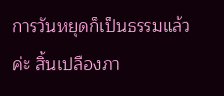การวันหยุดก็เป็นธรรมแล้วค่ะ สิ้นเปลืองภา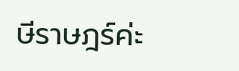ษีราษฎร์ค่ะ